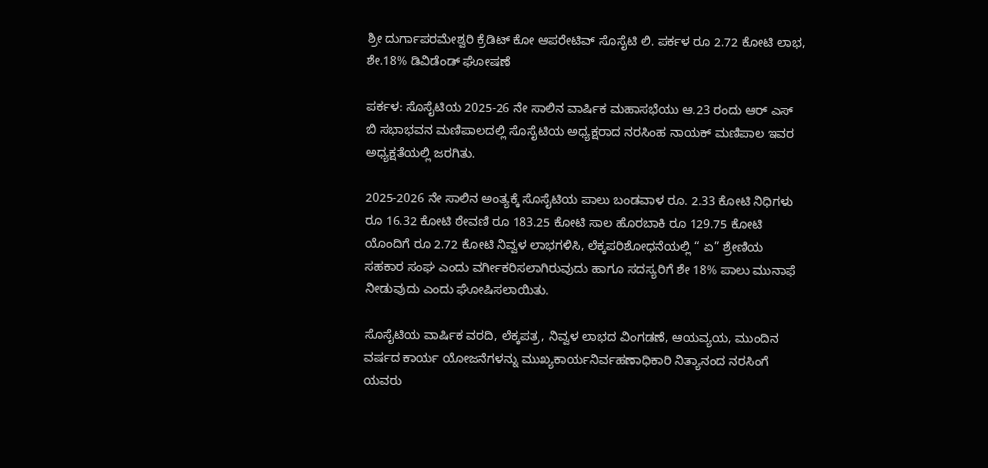ಶ್ರೀ ದುರ್ಗಾಪರಮೇಶ್ವರಿ ಕ್ರೆಡಿಟ್ ಕೋ ಆಪರೇಟಿವ್ ಸೊಸೈಟಿ ಲಿ. ಪರ್ಕಳ ರೂ 2.72 ಕೋಟಿ ಲಾಭ, ಶೇ.18% ಡಿವಿಡೆಂಡ್ ಘೋಷಣೆ

ಪರ್ಕಳ: ಸೊಸೈಟಿಯ 2025-26 ನೇ ಸಾಲಿನ ವಾರ್ಷಿಕ ಮಹಾಸಭೆಯು ಆ.23 ರಂದು ಆರ್ ಎಸ್ ಬಿ ಸಭಾಭವನ ಮಣಿಪಾಲದಲ್ಲಿ ಸೊಸೈಟಿಯ ಅಧ್ಯಕ್ಷರಾದ ನರಸಿಂಹ ನಾಯಕ್ ಮಣಿಪಾಲ ಇವರ ಅಧ್ಯಕ್ಷತೆಯಲ್ಲಿ ಜರಗಿತು.

2025-2026 ನೇ ಸಾಲಿನ ಅಂತ್ಯಕ್ಕೆ ಸೊಸೈಟಿಯ ಪಾಲು ಬಂಡವಾಳ ರೂ. 2.33 ಕೋಟಿ ನಿಧಿಗಳು ರೂ 16.32 ಕೋಟಿ ಠೇವಣಿ ರೂ 183.25 ಕೋಟಿ ಸಾಲ ಹೊರಬಾಕಿ ರೂ 129.75 ಕೋಟಿ ಯೊಂದಿಗೆ ರೂ 2.72 ಕೋಟಿ ನಿವ್ವಳ ಲಾಭಗಳಿಸಿ, ಲೆಕ್ಕಪರಿಶೋಧನೆಯಲ್ಲಿ “ ಏ” ಶ್ರೇಣಿಯ ಸಹಕಾರ ಸಂಘ ಎಂದು ವರ್ಗೀಕರಿಸಲಾಗಿರುವುದು ಹಾಗೂ ಸದಸ್ಯರಿಗೆ ಶೇ 18% ಪಾಲು ಮುನಾಫೆ ನೀಡುವುದು ಎಂದು ಘೋಷಿಸಲಾಯಿತು.

ಸೊಸೈಟಿಯ ವಾರ್ಷಿಕ ವರದಿ, ಲೆಕ್ಕಪತ್ರ, ನಿವ್ವಳ ಲಾಭದ ವಿಂಗಡಣೆ, ಆಯವ್ಯಯ, ಮುಂದಿನ ವರ್ಷದ ಕಾರ್ಯ ಯೋಜನೆಗಳನ್ನು ಮುಖ್ಯಕಾರ್ಯನಿರ್ವಹಣಾಧಿಕಾರಿ ನಿತ್ಯಾನಂದ ನರಸಿಂಗೆ ಯವರು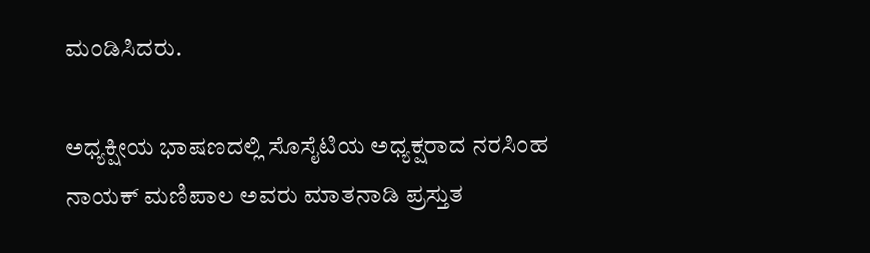ಮಂಡಿಸಿದರು.

ಅಧ್ಯಕ್ಷೀಯ ಭಾಷಣದಲ್ಲಿ ಸೊಸೈಟಿಯ ಅಧ್ಯಕ್ಷರಾದ ನರಸಿಂಹ ನಾಯಕ್ ಮಣಿಪಾಲ ಅವರು ಮಾತನಾಡಿ ಪ್ರಸ್ತುತ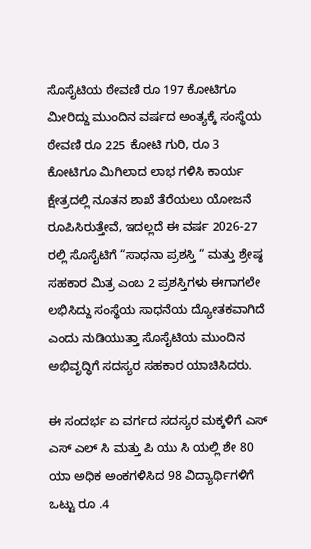ಸೊಸೈಟಿಯ ಠೇವಣಿ ರೂ 197 ಕೋಟಿಗೂ ಮೀರಿದ್ದು ಮುಂದಿನ ವರ್ಷದ ಅಂತ್ಯಕ್ಕೆ ಸಂಸ್ಥೆಯ ಠೇವಣಿ ರೂ 225 ಕೋಟಿ ಗುರಿ, ರೂ 3 ಕೋಟಿಗೂ ಮಿಗಿಲಾದ ಲಾಭ ಗಳಿಸಿ ಕಾರ್ಯ ಕ್ಷೇತ್ರದಲ್ಲಿ ನೂತನ ಶಾಖೆ ತೆರೆಯಲು ಯೋಜನೆ ರೂಪಿಸಿರುತ್ತೇವೆ, ಇದಲ್ಲದೆ ಈ ವರ್ಷ 2026-27 ರಲ್ಲಿ ಸೊಸೈಟಿಗೆ “ಸಾಧನಾ ಪ್ರಶಸ್ತಿ “ ಮತ್ತು ಶ್ರೇಷ್ಠ ಸಹಕಾರ ಮಿತ್ರ ಎಂಬ 2 ಪ್ರಶಸ್ತಿಗಳು ಈಗಾಗಲೇ ಲಭಿಸಿದ್ದು ಸಂಸ್ಥೆಯ ಸಾಧನೆಯ ದ್ಯೋತಕವಾಗಿದೆ ಎಂದು ನುಡಿಯುತ್ತಾ ಸೊಸೈಟಿಯ ಮುಂದಿನ ಅಭಿವೃದ್ಧಿಗೆ ಸದಸ್ಯರ ಸಹಕಾರ ಯಾಚಿಸಿದರು.

ಈ ಸಂದರ್ಭ ಏ ವರ್ಗದ ಸದಸ್ಯರ ಮಕ್ಕಳಿಗೆ ಎಸ್ ಎಸ್ ಎಲ್ ಸಿ ಮತ್ತು ಪಿ ಯು ಸಿ ಯಲ್ಲಿ ಶೇ 80 ಯಾ ಅಧಿಕ ಅಂಕಗಳಿಸಿದ 98 ವಿದ್ಯಾರ್ಥಿಗಳಿಗೆ ಒಟ್ಟು ರೂ .4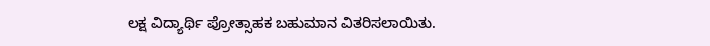ಲಕ್ಷ ವಿದ್ಯಾರ್ಥಿ ಪ್ರೋತ್ಸಾಹಕ ಬಹುಮಾನ ವಿತರಿಸಲಾಯಿತು.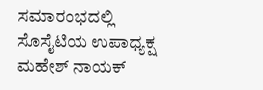ಸಮಾರಂಭದಲ್ಲಿ ಸೊಸೈಟಿಯ ಉಪಾಧ್ಯಕ್ಷ ಮಹೇಶ್ ನಾಯಕ್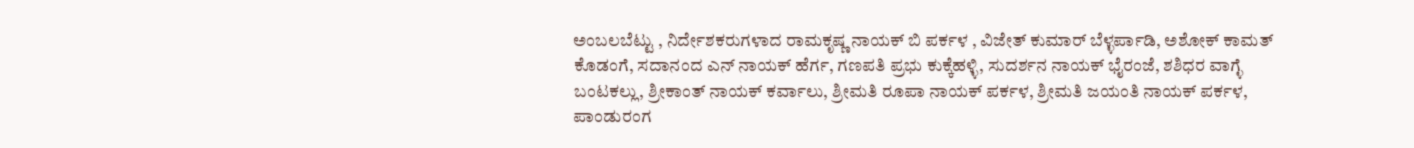ಅಂಬಲಬೆಟ್ಟು , ನಿರ್ದೇಶಕರುಗಳಾದ ರಾಮಕೃಷ್ಣ ನಾಯಕ್ ಬಿ ಪರ್ಕಳ , ವಿಜೇತ್ ಕುಮಾರ್ ಬೆಳ್ಳರ್ಪಾಡಿ, ಅಶೋಕ್ ಕಾಮತ್ ಕೊಡಂಗೆ, ಸದಾನಂದ ಎನ್ ನಾಯಕ್ ಹೆರ್ಗ, ಗಣಪತಿ ಪ್ರಭು ಕುಕ್ಕೆಹಳ್ಳಿ, ಸುದರ್ಶನ ನಾಯಕ್ ಭೈರಂಜೆ, ಶಶಿಧರ ವಾಗ್ಳೆ ಬಂಟಕಲ್ಲು, ಶ್ರೀಕಾಂತ್ ನಾಯಕ್ ಕರ್ವಾಲು, ಶ್ರೀಮತಿ ರೂಪಾ ನಾಯಕ್ ಪರ್ಕಳ, ಶ್ರೀಮತಿ ಜಯಂತಿ ನಾಯಕ್ ಪರ್ಕಳ, ಪಾಂಡುರಂಗ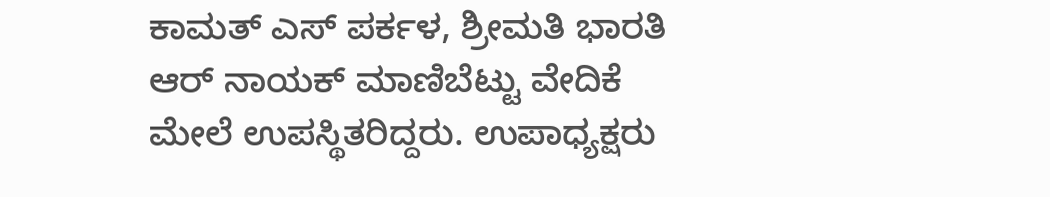ಕಾಮತ್ ಎಸ್ ಪರ್ಕಳ, ಶ್ರೀಮತಿ ಭಾರತಿ ಆರ್ ನಾಯಕ್ ಮಾಣಿಬೆಟ್ಟು ವೇದಿಕೆ ಮೇಲೆ ಉಪಸ್ಥಿತರಿದ್ದರು. ಉಪಾಧ್ಯಕ್ಷರು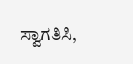ಸ್ವಾಗತಿಸಿ,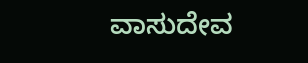ವಾಸುದೇವ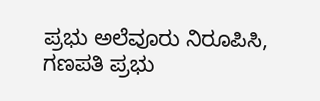ಪ್ರಭು ಅಲೆವೂರು ನಿರೂಪಿಸಿ, ಗಣಪತಿ ಪ್ರಭು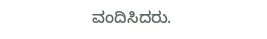ವಂದಿಸಿದರು.